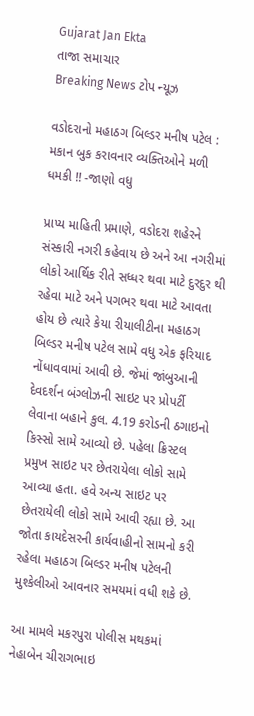Gujarat Jan Ekta
તાજા સમાચાર
Breaking News ટોપ ન્યૂઝ

વડોદરાનો મહાઠગ બિલ્ડર મનીષ પટેલ : મકાન બુક કરાવનાર વ્યક્તિઓને મળી ધમકી !! -જાણો વધુ

પ્રાપ્ય માહિતી પ્રમાણે, વડોદરા શહેરને સંસ્કારી નગરી કહેવાય છે અને આ નગરીમાં લોકો આર્થિક રીતે સધ્ધર થવા માટે દુરદુર થી રહેવા માટે અને પગભર થવા માટે આવતા હોય છે ત્યારે કેયા રીયાલીટીના મહાઠગ બિલ્ડર મનીષ પટેલ સામે વધુ એક ફરિયાદ નોંધાવવામાં આવી છે. જેમાં જાંબુઆની દેવદર્શન બંગ્લોઝની સાઇટ પર પ્રોપર્ટી લેવાના બહાને કુલ. 4.19 કરોડની ઠગાઇનો કિસ્સો સામે આવ્યો છે. પહેલા ક્રિસ્ટલ પ્રમુખ સાઇટ પર છેતરાયેલા લોકો સામે આવ્યા હતા. હવે અન્ય સાઇટ પર છેતરાયેલી લોકો સામે આવી રહ્યા છે. આ જોતા કાયદેસરની કાર્યવાહીનો સામનો કરી રહેલા મહાઠગ બિલ્ડર મનીષ પટેલની મુશ્કેલીઓ આવનાર સમયમાં વધી શકે છે.

આ મામલે મકરપુરા પોલીસ મથકમાં નેહાબેન ચીરાગભાઇ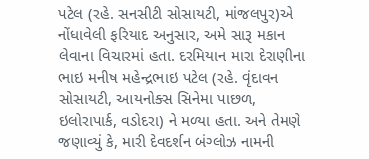પટેલ (રહે. સનસીટી સોસાયટી, માંજલપુર)એ નોંધાવેલી ફરિયાદ અનુસાર, અમે સારૂ મકાન લેવાના વિચારમાં હતા. દરમિયાન મારા દેરાણીના ભાઇ મનીષ મહેન્દ્રભાઇ પટેલ (રહે. વૃંદાવન સોસાયટી, આયનોક્સ સિનેમા પાછળ, ઇલોરાપાર્ક, વડોદરા) ને મળ્યા હતા. અને તેમણે જણાવ્યું કે, મારી દેવદર્શન બંગ્લોઝ નામની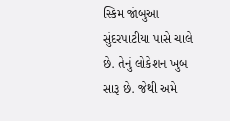સ્કિમ જાંબુઆ સુંદરપાટીયા પાસે ચાલે છે. તેનું લોકેશન ખુબ સારૂ છે. જેથી અમે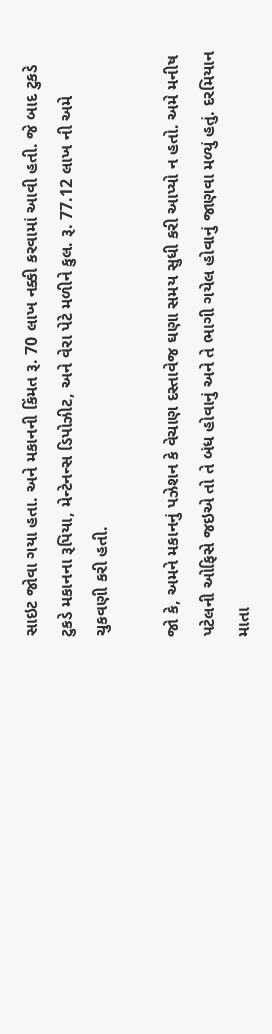સાઇટ જોવા ગયા હતા. અને મકાનની કિંમત રૂ. 70 લાખ નક્કી કરવામાં આવી હતી. જે બાદ ટુકડે ટુકડે મકાનના રૂપિયા, મેન્ટેનન્સ ડિપોઝીટ, અને વેરા પેટે મળીને કુલ. રૂ. 77.12 લાખ ની અમે ચુકવણી કરી હતી.

જો કે, અમને મકાનનું પઝેશન કે વેચાણ દસ્તાવેજ ઘણા સમય સુધી કરી આપ્યો ન હતો. અમે મનીષ પટેલની ઓફિસે જઇએ તો તે બંધ હોવાનું અને તે ભાગી ગયેલ હોવાનું જાણવા મળ્યું હતું. દરમિયાન માતા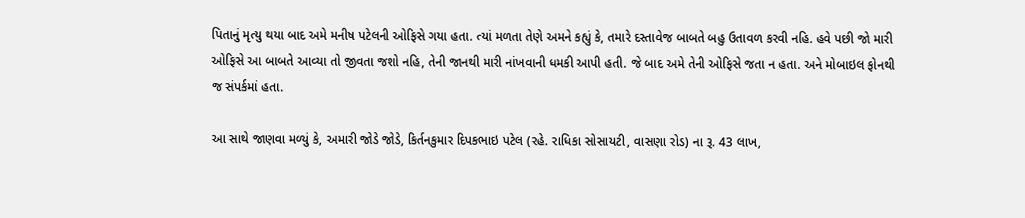પિતાનું મૃત્યુ થયા બાદ અમે મનીષ પટેલની ઓફિસે ગયા હતા. ત્યાં મળતા તેણે અમને કહ્યું કે, તમારે દસ્તાવેજ બાબતે બહુ ઉતાવળ કરવી નહિ. હવે પછી જો મારી ઓફિસે આ બાબતે આવ્યા તો જીવતા જશો નહિ, તેની જાનથી મારી નાંખવાની ધમકી આપી હતી. જે બાદ અમે તેની ઓફિસે જતા ન હતા. અને મોબાઇલ ફોનથી જ સંપર્કમાં હતા.

આ સાથે જાણવા મળ્યું કે, અમારી જોડે જોડે, કિર્તનકુમાર દિપકભાઇ પટેલ (રહે. રાધિકા સોસાયટી, વાસણા રોડ) ના રૂ. 43 લાખ,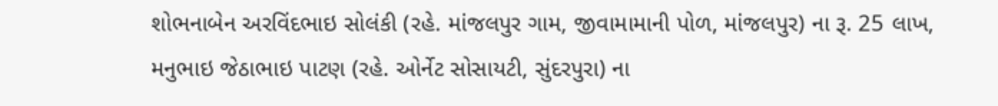શોભનાબેન અરવિંદભાઇ સોલંકી (રહે. માંજલપુર ગામ, જીવામામાની પોળ, માંજલપુર) ના રૂ. 25 લાખ, મનુભાઇ જેઠાભાઇ પાટણ (રહે. ઓર્નેટ સોસાયટી, સુંદરપુરા) ના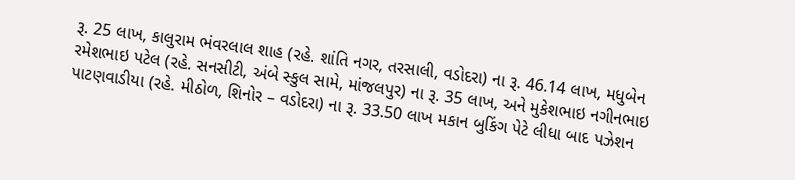રૂ. 25 લાખ, કાલુરામ ભંવરલાલ શાહ (રહે. શાંતિ નગર, તરસાલી, વડોદરા) ના રૂ. 46.14 લાખ, મધુબેન રમેશભાઇ પટેલ (રહે. સનસીટી, અંબે સ્કુલ સામે, માંજલપુર) ના રૂ. 35 લાખ, અને મુકેશભાઇ નગીનભાઇ પાટણવાડીયા (રહે. મીઠોળ, શિનોર – વડોદરા) ના રૂ. 33.50 લાખ મકાન બુકિંગ પેટે લીધા બાદ પઝેશન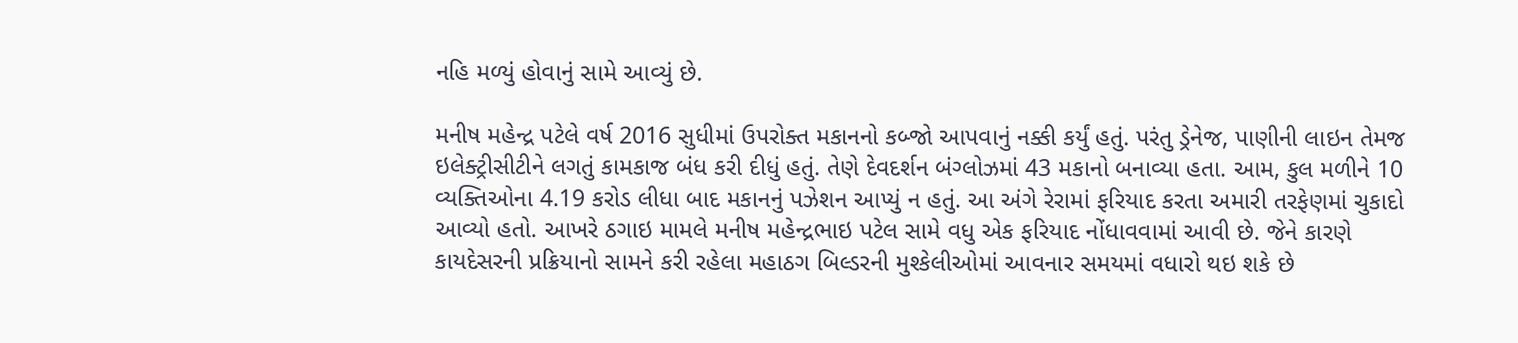નહિ મળ્યું હોવાનું સામે આવ્યું છે.

મનીષ મહેન્દ્ર પટેલે વર્ષ 2016 સુધીમાં ઉપરોક્ત મકાનનો કબ્જો આપવાનું નક્કી કર્યું હતું. પરંતુ ડ્રેનેજ, પાણીની લાઇન તેમજ ઇલેક્ટ્રીસીટીને લગતું કામકાજ બંધ કરી દીધું હતું. તેણે દેવદર્શન બંગ્લોઝમાં 43 મકાનો બનાવ્યા હતા. આમ, કુલ મળીને 10 વ્યક્તિઓના 4.19 કરોડ લીધા બાદ મકાનનું પઝેશન આપ્યું ન હતું. આ અંગે રેરામાં ફરિયાદ કરતા અમારી તરફેણમાં ચુકાદો આવ્યો હતો. આખરે ઠગાઇ મામલે મનીષ મહેન્દ્રભાઇ પટેલ સામે વધુ એક ફરિયાદ નોંધાવવામાં આવી છે. જેને કારણે કાયદેસરની પ્રક્રિયાનો સામને કરી રહેલા મહાઠગ બિલ્ડરની મુશ્કેલીઓમાં આવનાર સમયમાં વધારો થઇ શકે છે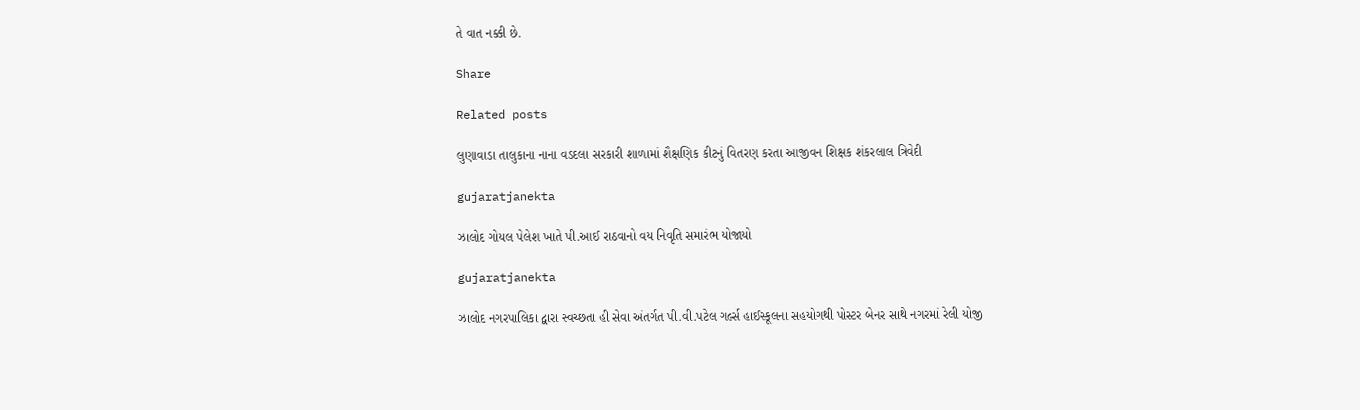તે વાત નક્કી છે.

Share

Related posts

લુણાવાડા તાલુકાના નાના વડદલા સરકારી શાળામાં શૈક્ષણિક કીટનું વિતરણ કરતા આજીવન શિક્ષક શંકરલાલ ત્રિવેદી

gujaratjanekta

ઝાલોદ ગોયલ પેલેશ ખાતે પી.આઈ રાઠવાનો વય નિવૃતિ સમારંભ યોજાયો

gujaratjanekta

ઝાલોદ નગરપાલિકા દ્વારા સ્વચ્છતા હી સેવા અંતર્ગત પી.વી.પટેલ ગર્લ્સ હાઈસ્કૂલના સહયોગથી પોસ્ટર બેનર સાથે નગરમાં રેલી યોજી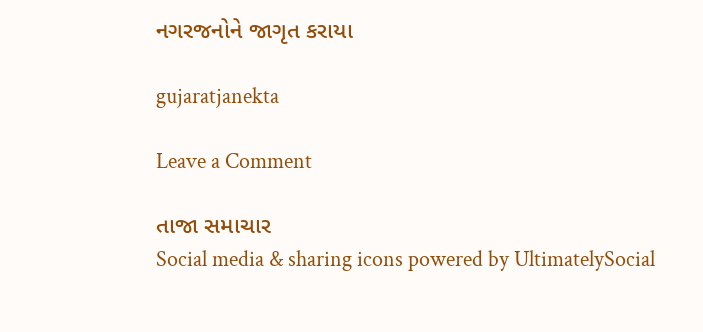નગરજનોને જાગૃત કરાયા

gujaratjanekta

Leave a Comment

તાજા સમાચાર
Social media & sharing icons powered by UltimatelySocial